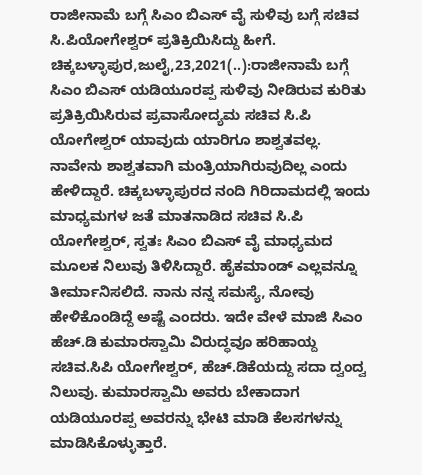ರಾಜೀನಾಮೆ ಬಗ್ಗೆ ಸಿಎಂ ಬಿಎಸ್ ವೈ ಸುಳಿವು ಬಗ್ಗೆ ಸಚಿವ ಸಿ.ಪಿಯೋಗೇಶ್ವರ್ ಪ್ರತಿಕ್ರಿಯಿಸಿದ್ದು ಹೀಗೆ. ಚಿಕ್ಕಬಳ್ಳಾಪುರ,ಜುಲೈ,23,2021(..):ರಾಜೀನಾಮೆ ಬಗ್ಗೆ ಸಿಎಂ ಬಿಎಸ್ ಯಡಿಯೂರಪ್ಪ ಸುಳಿವು ನೀಡಿರುವ ಕುರಿತು ಪ್ರತಿಕ್ರಿಯಿಸಿರುವ ಪ್ರವಾಸೋದ್ಯಮ ಸಚಿವ ಸಿ.ಪಿ ಯೋಗೇಶ್ವರ್ ಯಾವುದು ಯಾರಿಗೂ ಶಾಶ್ವತವಲ್ಲ. ನಾವೇನು ಶಾಶ್ವತವಾಗಿ ಮಂತ್ರಿಯಾಗಿರುವುದಿಲ್ಲ ಎಂದು ಹೇಳಿದ್ದಾರೆ. ಚಿಕ್ಕಬಳ್ಳಾಪುರದ ನಂದಿ ಗಿರಿದಾಮದಲ್ಲಿ ಇಂದು ಮಾಧ್ಯಮಗಳ ಜತೆ ಮಾತನಾಡಿದ ಸಚಿವ ಸಿ.ಪಿ ಯೋಗೇಶ್ವರ್, ಸ್ವತಃ ಸಿಎಂ ಬಿಎಸ್ ವೈ ಮಾಧ್ಯಮದ ಮೂಲಕ ನಿಲುವು ತಿಳಿಸಿದ್ದಾರೆ. ಹೈಕಮಾಂಡ್ ಎಲ್ಲವನ್ನೂ ತೀರ್ಮಾನಿಸಲಿದೆ. ನಾನು ನನ್ನ ಸಮಸ್ಯೆ, ನೋವು ಹೇಳಿಕೊಂಡಿದ್ದೆ ಅಷ್ಟೆ ಎಂದರು. ಇದೇ ವೇಳೆ ಮಾಜಿ ಸಿಎಂ ಹೆಚ್.ಡಿ ಕುಮಾರಸ್ವಾಮಿ ವಿರುದ್ಧವೂ ಹರಿಹಾಯ್ದ ಸಚಿವ.ಸಿಪಿ ಯೋಗೇಶ್ವರ್, ಹೆಚ್.ಡಿಕೆಯದ್ದು ಸದಾ ದ್ವಂದ್ವ ನಿಲುವು. ಕುಮಾರಸ್ವಾಮಿ ಅವರು ಬೇಕಾದಾಗ ಯಡಿಯೂರಪ್ಪ ಅವರನ್ನು ಭೇಟಿ ಮಾಡಿ ಕೆಲಸಗಳನ್ನು ಮಾಡಿಸಿಕೊಳ್ಳುತ್ತಾರೆ.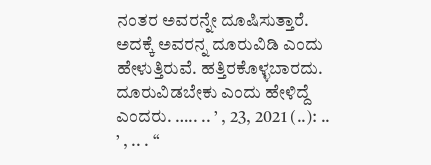ನಂತರ ಅವರನ್ನೇ ದೂಷಿಸುತ್ತಾರೆ. ಅದಕ್ಕೆ ಅವರನ್ನ ದೂರುವಿಡಿ ಎಂದು ಹೇಳುತ್ತಿರುವೆ. ಹತ್ತಿರಕೊಳ್ಳಬಾರದು. ದೂರುವಿಡಬೇಕು ಎಂದು ಹೇಳಿದ್ದೆ ಎಂದರು. ….. .. ’ , 23, 2021 (..): .. ’ , .. . “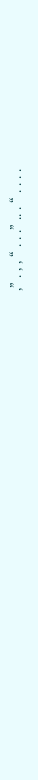,” . , , “ . . .” .. . “ . . . .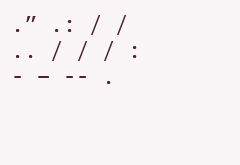.” .: / / .. / / / : - – -- .